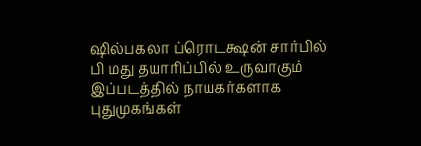ஷில்பகலா ப்ரொடக்ஷன் சார்பில் பி மது தயாரிப்பில் உருவாகும் இப்படத்தில் நாயகர்களாக புதுமுகங்கள்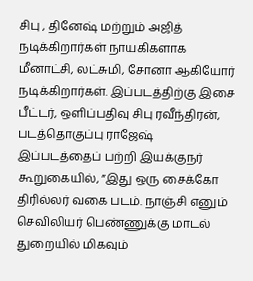சிபு , தினேஷ் மற்றும் அஜித் நடிக்கிறார்கள் நாயகிகளாக மீனாட்சி, லட்சுமி, சோனா ஆகியோர் நடிக்கிறார்கள். இப்படத்திற்கு இசை பீட்டர், ஒளிப்பதிவு சிபு ரவீந்திரன், படத்தொகுப்பு ராஜேஷ்
இப்படத்தைப் பற்றி இயக்குநர் கூறுகையில், ”இது ஒரு சைக்கோ திரில்லர் வகை படம். நாஞ்சி எனும் செவிலியர் பெண்ணுக்கு மாடல் துறையில் மிகவும்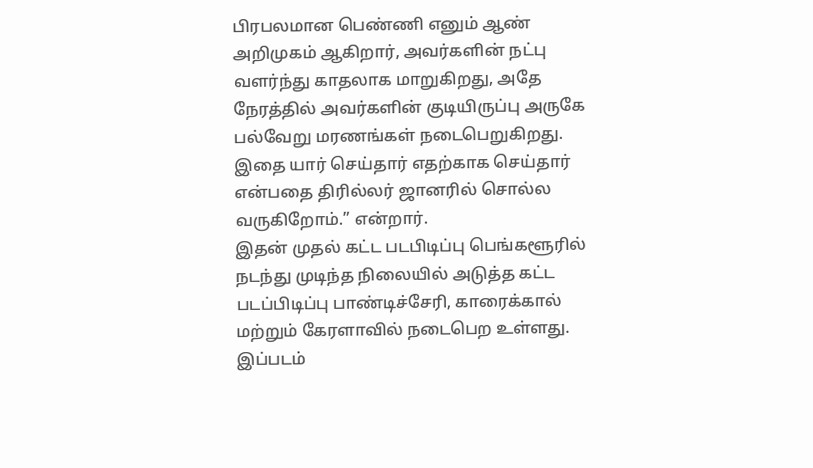பிரபலமான பெண்ணி எனும் ஆண் அறிமுகம் ஆகிறார், அவர்களின் நட்பு வளர்ந்து காதலாக மாறுகிறது, அதே நேரத்தில் அவர்களின் குடியிருப்பு அருகே பல்வேறு மரணங்கள் நடைபெறுகிறது. இதை யார் செய்தார் எதற்காக செய்தார் என்பதை திரில்லர் ஜானரில் சொல்ல வருகிறோம்.” என்றார்.
இதன் முதல் கட்ட படபிடிப்பு பெங்களூரில் நடந்து முடிந்த நிலையில் அடுத்த கட்ட படப்பிடிப்பு பாண்டிச்சேரி, காரைக்கால் மற்றும் கேரளாவில் நடைபெற உள்ளது. இப்படம்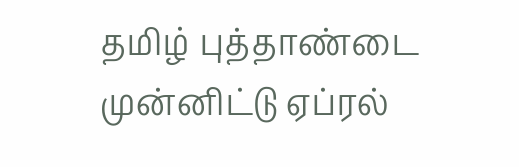தமிழ் புத்தாண்டை முன்னிட்டு ஏப்ரல்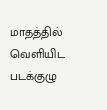மாதத்தில் வெளியிட படக்குழு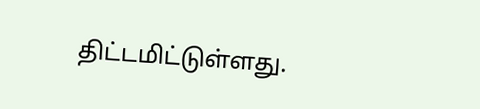திட்டமிட்டுள்ளது.